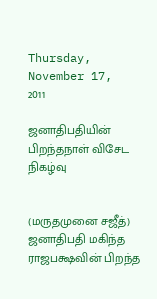Thursday, November 17, 2011

ஜனாதிபதியின் பிறந்தநாள் விசேட நிகழ்வு


(மருதமுனை சஜீத்)
ஜனாதிபதி மகிந்த ராஜபக்ஷவின் பிறந்த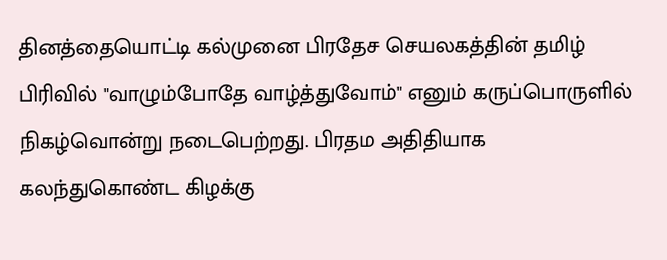தினத்தையொட்டி கல்முனை பிரதேச செயலகத்தின் தமிழ் பிரிவில் "வாழும்போதே வாழ்த்துவோம்" எனும் கருப்பொருளில் நிகழ்வொன்று நடைபெற்றது. பிரதம அதிதியாக கலந்துகொண்ட கிழக்கு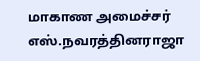மாகாண அமைச்சர் எஸ்.நவரத்தினராஜா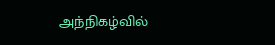அந்நிகழ்வில்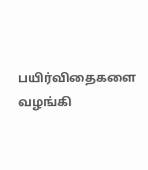பயிர்விதைகளை வழங்கி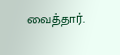வைத்தார்.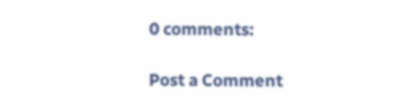0 comments:

Post a Comment